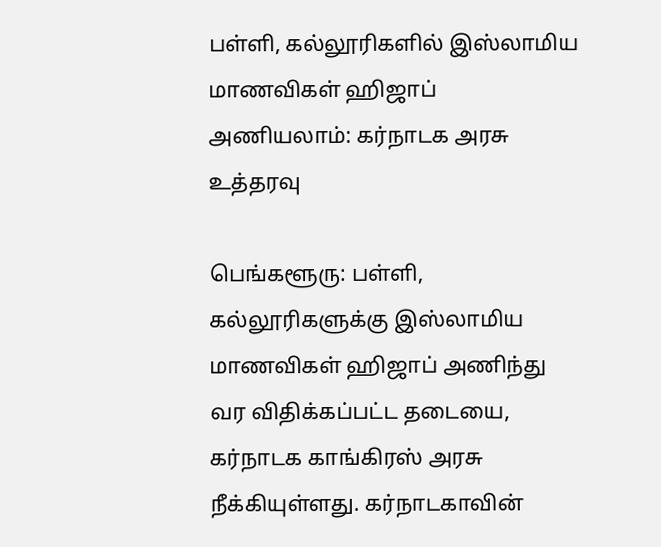பள்ளி, கல்லூரிகளில் இஸ்லாமிய மாணவிகள் ஹிஜாப் அணியலாம்: கர்நாடக அரசு உத்தரவு

பெங்களூரு: பள்ளி, கல்லூரிகளுக்கு இஸ்லாமிய மாணவிகள் ஹிஜாப் அணிந்து வர விதிக்கப்பட்ட தடையை, கர்நாடக காங்கிரஸ் அரசு நீக்கியுள்ளது. கர்நாடகாவின்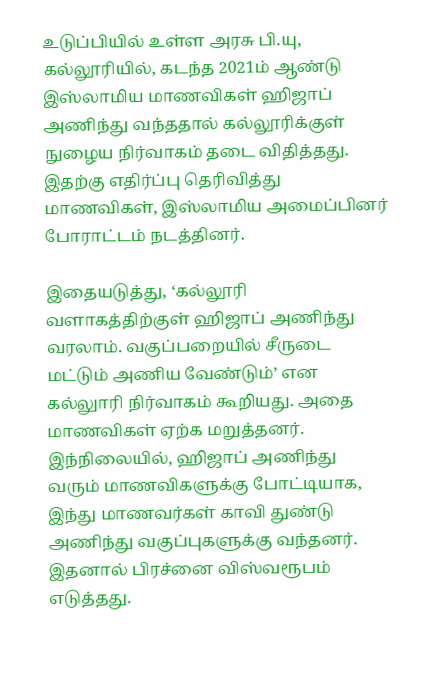உடுப்பியில் உள்ள அரசு பி.யு, கல்லூரியில், கடந்த 2021ம் ஆண்டு இஸ்லாமிய மாணவிகள் ஹிஜாப் அணிந்து வந்ததால் கல்லூரிக்குள் நுழைய நிர்வாகம் தடை விதித்தது. இதற்கு எதிர்ப்பு தெரிவித்து மாணவிகள், இஸ்லாமிய அமைப்பினர் போராட்டம் நடத்தினர்.

இதையடுத்து, ‘கல்லூரி வளாகத்திற்குள் ஹிஜாப் அணிந்து வரலாம். வகுப்பறையில் சீருடை மட்டும் அணிய வேண்டும்’ என கல்லுாரி நிர்வாகம் கூறியது. அதை மாணவிகள் ஏற்க மறுத்தனர். இந்நிலையில், ஹிஜாப் அணிந்து வரும் மாணவிகளுக்கு போட்டியாக, இந்து மாணவர்கள் காவி துண்டு அணிந்து வகுப்புகளுக்கு வந்தனர். இதனால் பிரச்னை விஸ்வரூபம் எடுத்தது.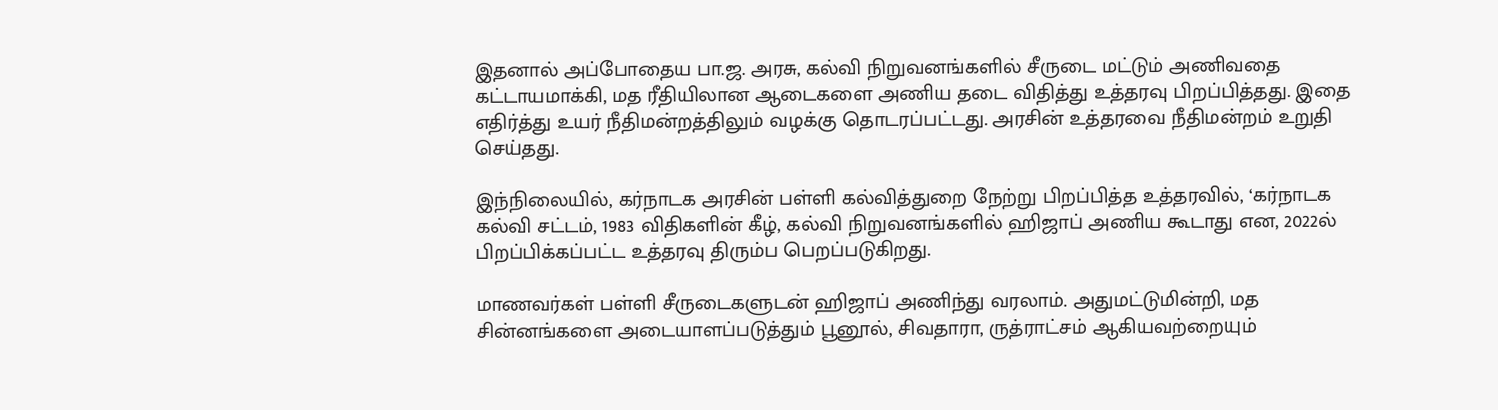இதனால் அப்போதைய பா.ஜ. அரசு, கல்வி நிறுவனங்களில் சீருடை மட்டும் அணிவதை கட்டாயமாக்கி, மத ரீதியிலான ஆடைகளை அணிய தடை விதித்து உத்தரவு பிறப்பித்தது. இதை எதிர்த்து உயர் நீதிமன்றத்திலும் வழக்கு தொடரப்பட்டது. அரசின் உத்தரவை நீதிமன்றம் உறுதி செய்தது.

இந்நிலையில், கர்நாடக அரசின் பள்ளி கல்வித்துறை நேற்று பிறப்பித்த உத்தரவில், ‘கர்நாடக கல்வி சட்டம், 1983 விதிகளின் கீழ், கல்வி நிறுவனங்களில் ஹிஜாப் அணிய கூடாது என, 2022ல் பிறப்பிக்கப்பட்ட உத்தரவு திரும்ப பெறப்படுகிறது.

மாணவர்கள் பள்ளி சீருடைகளுடன் ஹிஜாப் அணிந்து வரலாம். அதுமட்டுமின்றி, மத சின்னங்களை அடையாளப்படுத்தும் பூனூல், சிவதாரா, ருத்ராட்சம் ஆகியவற்றையும்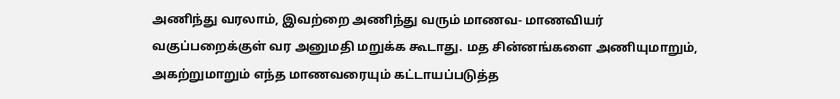அணிந்து வரலாம், இவற்றை அணிந்து வரும் மாணவ- மாணவியர் வகுப்பறைக்குள் வர அனுமதி மறுக்க கூடாது. மத சின்னங்களை அணியுமாறும், அகற்றுமாறும் எந்த மாணவரையும் கட்டாயப்படுத்த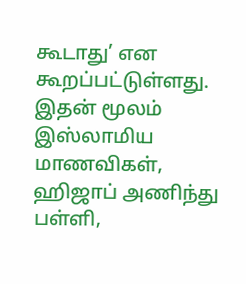கூடாது’ என கூறப்பட்டுள்ளது. இதன் மூலம் இஸ்லாமிய மாணவிகள், ஹிஜாப் அணிந்து பள்ளி,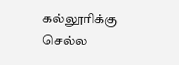கல்லூரிக்கு செல்ல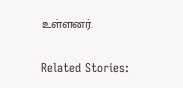உள்ளனர்.

Related Stories: